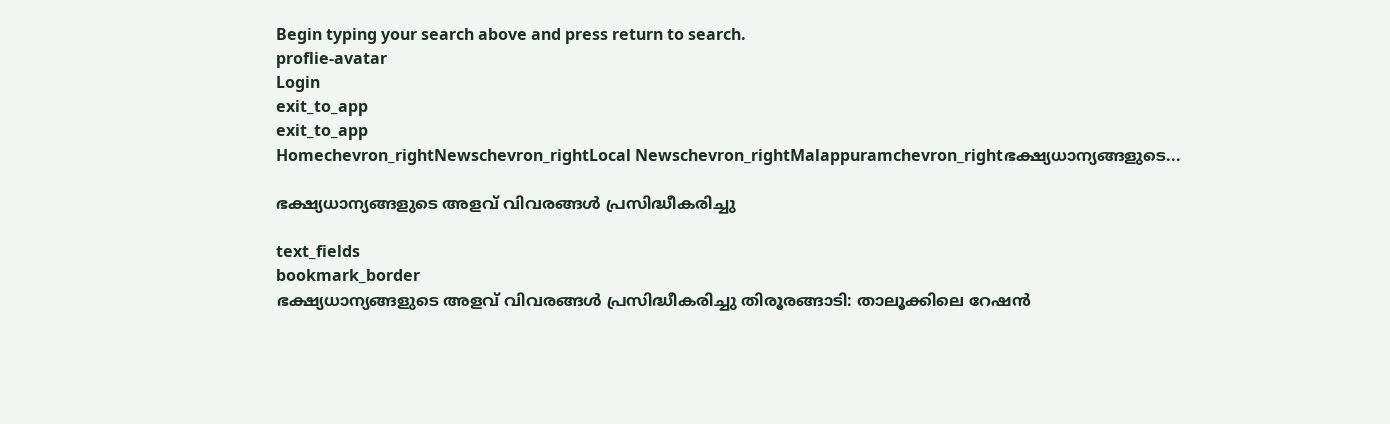Begin typing your search above and press return to search.
proflie-avatar
Login
exit_to_app
exit_to_app
Homechevron_rightNewschevron_rightLocal Newschevron_rightMalappuramchevron_rightഭക്ഷ്യധാന്യങ്ങളുടെ...

ഭക്ഷ്യധാന്യങ്ങളുടെ അളവ് വിവരങ്ങള്‍ പ്രസിദ്ധീകരിച്ചു

text_fields
bookmark_border
ഭക്ഷ്യധാന്യങ്ങളുടെ അളവ് വിവരങ്ങള്‍ പ്രസിദ്ധീകരിച്ചു തിരൂരങ്ങാടി: താലൂക്കിലെ റേഷന്‍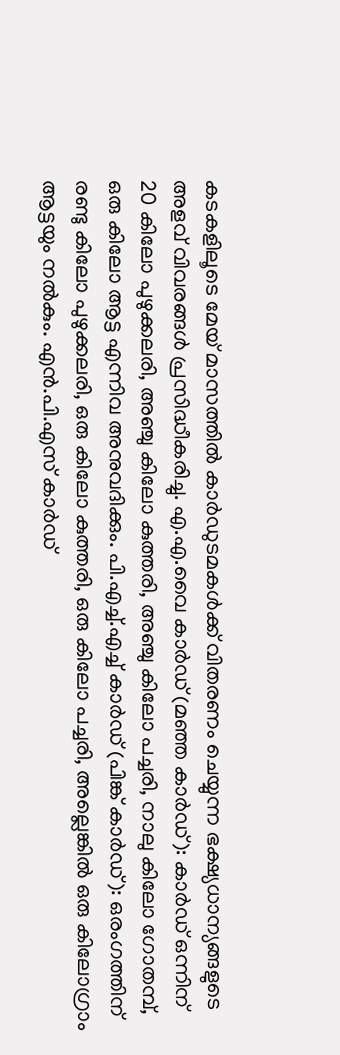കടകളിലൂടെ മേയ് മാസത്തില്‍ കാര്‍ഡുടമകള്‍ക്ക് വിതരണം ചെയ്യുന്ന ഭക്ഷ്യധാന്യങ്ങളുടെ അളവ് വിവരങ്ങള്‍ പ്രസിദ്ധീകരിച്ചു. എ.എ.വൈ കാര്‍ഡ് (മഞ്ഞ കാര്‍ഡ്): കാര്‍ഡ് ഒന്നിന് 20 കിലോ പുഴുക്കലരി, അഞ്ചു കിലോ കുത്തരി, അഞ്ചു കിലോ പച്ചരി, നാലു കിലോ ഗോതമ്പ്, ഒരു കിലോ ആട്ട എന്നിവ അനുവദിക്കും. പി.എച്ച്.എച്ച് കാര്‍ഡ് (പിങ്ക് കാര്‍ഡ്): ഒരംഗത്തിന് രണ്ടു കിലോ പുഴുക്കലരി, ഒരു കിലോ കുത്തരി, ഒരു കിലോ പച്ചരി, അല്ലെങ്കില്‍ ഒരു കിലോഗ്രാം ആട്ടയും നല്‍കും. എന്‍.പി.എസ് കാര്‍ഡ്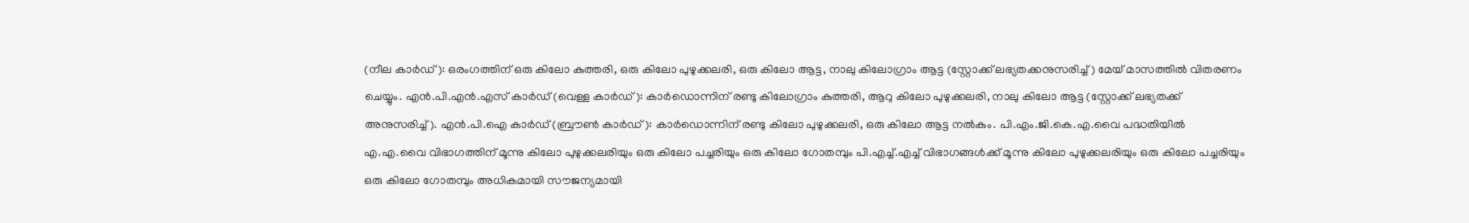(നീല കാര്‍ഡ്): ഒരംഗത്തിന് ഒരു കിലോ കുത്തരി, ഒരു കിലോ പുഴുക്കലരി, ഒരു കിലോ ആട്ട, നാലു കിലോഗ്രാം ആട്ട (സ്റ്റോക്ക് ലഭ്യതക്കനുസരിച്ച്) മേയ് മാസത്തില്‍ വിതരണം ചെയ്യും. എന്‍.പി.എന്‍.എസ് കാര്‍ഡ് (വെള്ള കാര്‍ഡ്): കാര്‍ഡൊന്നിന് രണ്ടു കിലോഗ്രാം കുത്തരി, ആറു കിലോ പുഴുക്കലരി, നാലു കിലോ ആട്ട (സ്റ്റോക്ക് ലഭ്യതക്ക് അനുസരിച്ച്). എന്‍.പി.ഐ കാര്‍ഡ് (ബ്രൗണ്‍ കാര്‍ഡ്): കാര്‍ഡൊന്നിന് രണ്ടു കിലോ പുഴുക്കലരി, ഒരു കിലോ ആട്ട നല്‍കും. പി.എം.ജി.കെ.എ.വൈ പദ്ധതിയില്‍ എ.എ.വൈ വിഭാഗത്തിന് മൂന്നു കിലോ പുഴുക്കലരിയും ഒരു കിലോ പച്ചരിയും ഒരു കിലോ ഗോതമ്പും പി.എച്ച്.എച്ച് വിഭാഗങ്ങള്‍ക്ക് മൂന്നു കിലോ പുഴുക്കലരിയും ഒരു കിലോ പച്ചരിയും ഒരു കിലോ ഗോതമ്പും അധികമായി സൗജന്യമായി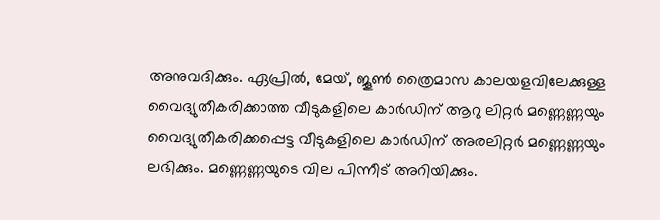അനുവദിക്കും. ഏപ്രില്‍, മേയ്, ജൂണ്‍ ത്രൈമാസ കാലയളവിലേക്കുള്ള വൈദ്യുതീകരിക്കാത്ത വീടുകളിലെ കാര്‍ഡിന് ആറു ലിറ്റര്‍ മണ്ണെണ്ണയും വൈദ്യുതീകരിക്കപ്പെട്ട വീടുകളിലെ കാര്‍ഡിന് അരലിറ്റര്‍ മണ്ണെണ്ണയും ലഭിക്കും. മണ്ണെണ്ണയുടെ വില പിന്നീട് അറിയിക്കും.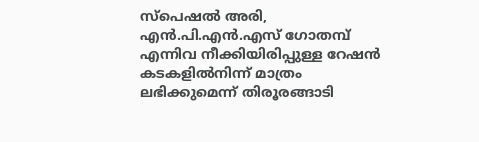സ്‌പെഷല്‍ അരി, എന്‍.പി.എന്‍.എസ് ഗോതമ്പ് എന്നിവ നീക്കിയിരിപ്പുള്ള റേഷന്‍ കടകളില്‍നിന്ന് മാത്രം ലഭിക്കുമെന്ന് തിരൂരങ്ങാടി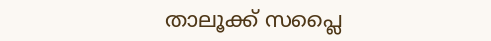താലൂക്ക് സപ്ലൈ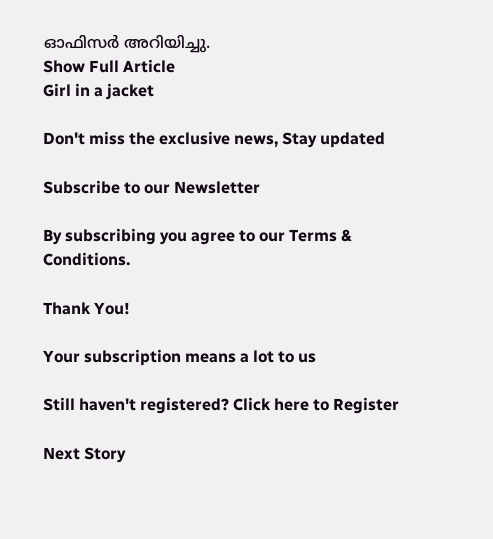ഓഫിസര്‍ അറിയിച്ചു.
Show Full Article
Girl in a jacket

Don't miss the exclusive news, Stay updated

Subscribe to our Newsletter

By subscribing you agree to our Terms & Conditions.

Thank You!

Your subscription means a lot to us

Still haven't registered? Click here to Register

Next Story